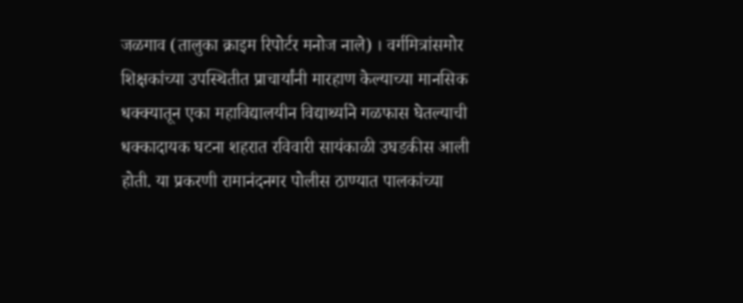जळगाव (तालुका क्राइम रिपोर्टर मनोज नाले) । वर्गमित्रांसमोर शिक्षकांच्या उपस्थितीत प्राचार्यांनी मारहाण केल्याच्या मानसिक धक्क्यातून एका महाविद्यालयीन विद्यार्थ्याने गळफास घेतल्याची धक्कादायक घटना शहरात रविवारी सायंकाळी उघडकीस आली होती. या प्रकरणी रामानंदनगर पोलीस ठाण्यात पालकांच्या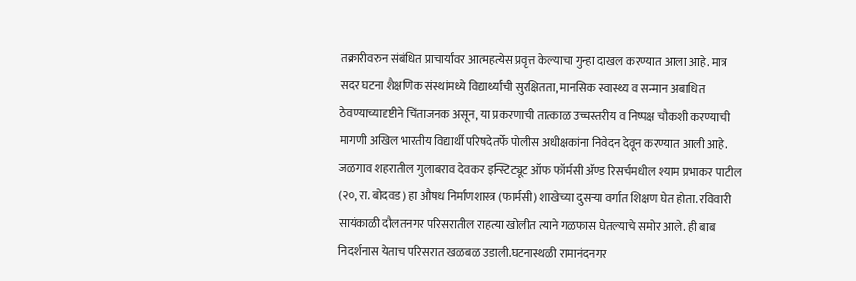तक्रारीवरुन संबंधित प्राचार्यांवर आत्महत्येस प्रवृत्त केल्याचा गुन्हा दाखल करण्यात आला आहे. मात्र सदर घटना शैक्षणिक संस्थांमध्ये विद्यार्थ्यांची सुरक्षितता, मानसिक स्वास्थ्य व सन्मान अबाधित ठेवण्याच्यादृष्टीने चिंताजनक असून, या प्रकरणाची तात्काळ उच्चस्तरीय व निष्पक्ष चौकशी करण्याची मागणी अखिल भारतीय विद्यार्थी परिषदेतर्फे पोलीस अधीक्षकांना निवेदन देवून करण्यात आली आहे.
जळगाव शहरातील गुलाबराव देवकर इन्स्टिट्यूट ऑफ फॉर्मसी ॲण्ड रिसर्चमधील श्याम प्रभाकर पाटील (२०, रा. बोदवड) हा औषध निर्माणशास्त्र (फार्मसी) शाखेच्या दुसऱ्या वर्गात शिक्षण घेत होता. रविवारी सायंकाळी दौलतनगर परिसरातील राहत्या खोलीत त्याने गळफास घेतल्याचे समोर आले. ही बाब निदर्शनास येताच परिसरात खळबळ उडाली.घटनास्थळी रामानंदनगर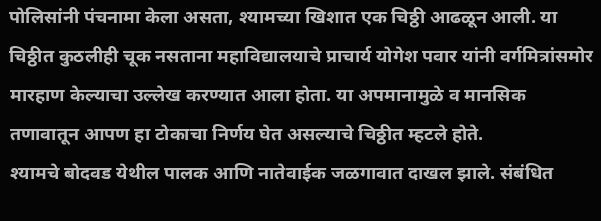पोलिसांनी पंचनामा केला असता, श्यामच्या खिशात एक चिठ्ठी आढळून आली. या चिठ्ठीत कुठलीही चूक नसताना महाविद्यालयाचे प्राचार्य योगेश पवार यांनी वर्गमित्रांसमोर मारहाण केल्याचा उल्लेख करण्यात आला होता. या अपमानामुळे व मानसिक तणावातून आपण हा टोकाचा निर्णय घेत असल्याचे चिठ्ठीत म्हटले होते.
श्यामचे बोदवड येथील पालक आणि नातेवाईक जळगावात दाखल झाले. संबंधित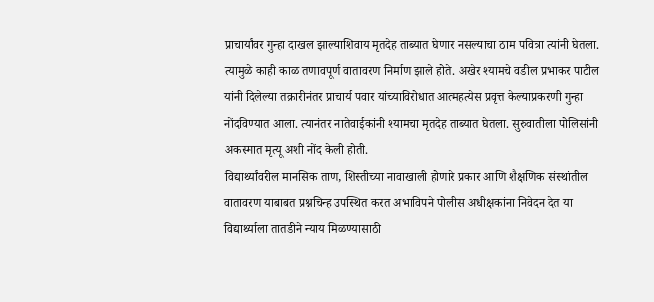प्राचार्यांवर गुन्हा दाखल झाल्याशिवाय मृतदेह ताब्यात घेणार नसल्याचा ठाम पवित्रा त्यांनी घेतला. त्यामुळे काही काळ तणावपूर्ण वातावरण निर्माण झाले होते. अखेर श्यामचे वडील प्रभाकर पाटील यांनी दिलेल्या तक्रारीनंतर प्राचार्य पवार यांच्याविरोधात आत्महत्येस प्रवृत्त केल्याप्रकरणी गुन्हा नोंदविण्यात आला. त्यानंतर नातेवाईकांनी श्यामचा मृतदेह ताब्यात घेतला. सुरुवातीला पोलिसांनी अकस्मात मृत्यू अशी नोंद केली होती.
विद्यार्थ्यांवरील मानसिक ताण, शिस्तीच्या नावाखाली होणारे प्रकार आणि शैक्षणिक संस्थांतील वातावरण याबाबत प्रश्नचिन्ह उपस्थित करत अभाविपने पोलीस अधीक्षकांना निवेदन देत या विद्यार्थ्याला तातडीने न्याय मिळण्यासाठी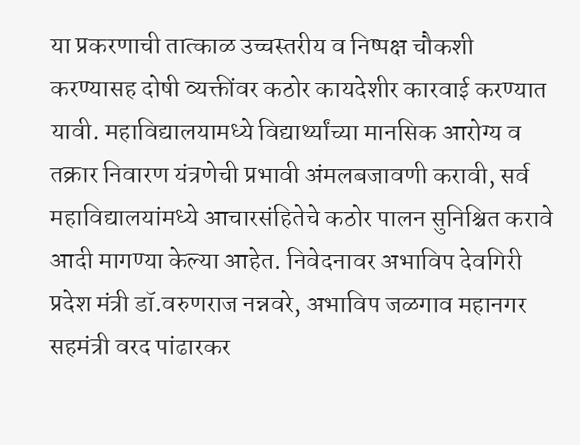या प्रकरणाची तात्काळ उच्चस्तरीय व निष्पक्ष चौकशी करण्यासह दोषी व्यक्तींवर कठोर कायदेशीर कारवाई करण्यात यावी. महाविद्यालयामध्ये विद्यार्थ्यांच्या मानसिक आरोग्य व तक्रार निवारण यंत्रणेची प्रभावी अंमलबजावणी करावी, सर्व महाविद्यालयांमध्ये आचारसंहितेचे कठोर पालन सुनिश्चित करावे आदी मागण्या केल्या आहेत. निवेदनावर अभाविप देवगिरी प्रदेश मंत्री डॉ.वरुणराज नन्नवरे, अभाविप जळगाव महानगर सहमंत्री वरद पांढारकर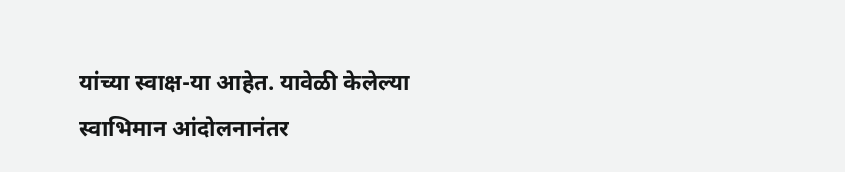यांच्या स्वाक्ष-या आहेत. यावेळी केलेल्या स्वाभिमान आंदोलनानंतर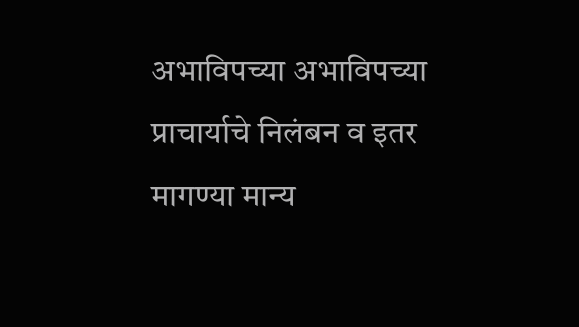अभाविपच्या अभाविपच्या प्राचार्याचे निलंबन व इतर मागण्या मान्य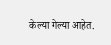केल्या गेल्या आहेत.